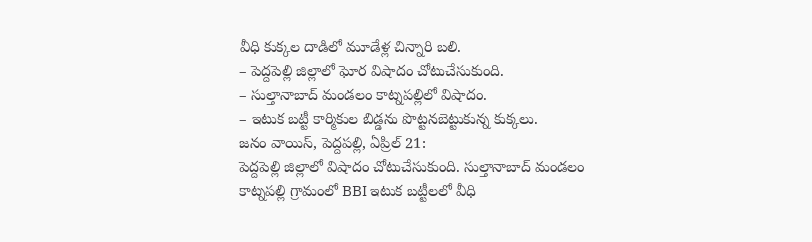వీధి కుక్కల దాడిలో మూడేళ్ల చిన్నారి బలి.
– పెద్దపెల్లి జిల్లాలో ఘోర విషాదం చోటుచేసుకుంది.
– సుల్తానాబాద్ మండలం కాట్నపల్లిలో విషాదం.
– ఇటుక బట్టీ కార్మికుల బిడ్డను పొట్టనబెట్టుకున్న కుక్కలు.
జనం వాయిస్, పెద్దపల్లి, ఏప్రిల్ 21:
పెద్దపెల్లి జిల్లాలో విషాదం చోటుచేసుకుంది. సుల్తానాబాద్ మండలం కాట్నపల్లి గ్రామంలో BBI ఇటుక బట్టీలలో వీధి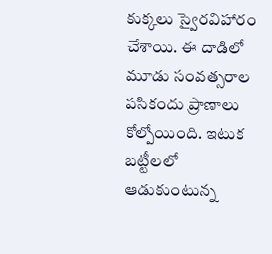కుక్కలు స్వైరవిహారం చేశాయి. ఈ దాడిలో మూడు సంవత్సరాల పసికందు ప్రాణాలు కోల్పోయింది. ఇటుక బట్టీలలో ఆడుకుంటున్న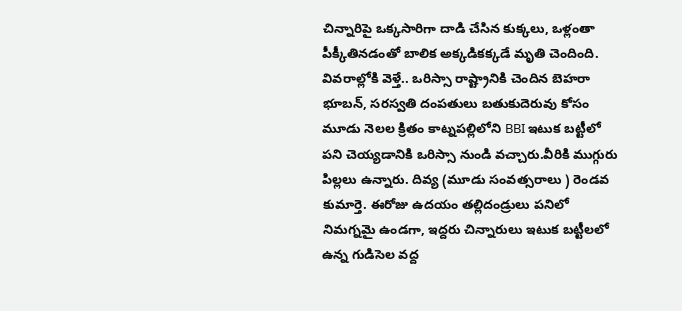చిన్నారిపై ఒక్కసారిగా దాడి చేసిన కుక్కలు, ఒళ్లంతా పీక్కీతినడంతో బాలిక అక్కడికక్కడే మృతి చెందింది. వివరాల్లోకి వెళ్తే.. ఒరిస్సా రాష్ట్రానికి చెందిన బెహరా భూబన్, సరస్వతి దంపతులు బతుకుదెరువు కోసం మూడు నెలల క్రితం కాట్నపల్లిలోని BBI ఇటుక బట్టీలో పని చెయ్యడానికి ఒరిస్సా నుండి వచ్చారు.వీరికి ముగ్గురు పిల్లలు ఉన్నారు. దివ్య (మూడు సంవత్సరాలు ) రెండవ కుమార్తె. ఈరోజు ఉదయం తల్లిదండ్రులు పనిలో నిమగ్నమై ఉండగా, ఇద్దరు చిన్నారులు ఇటుక బట్టీలలో ఉన్న గుడిసెల వద్ద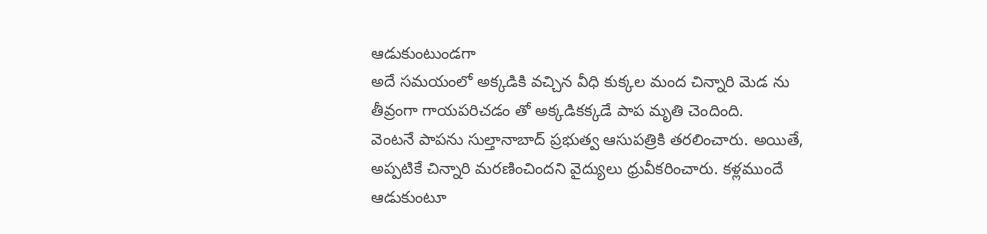ఆడుకుంటుండగా
అదే సమయంలో అక్కడికి వచ్చిన వీధి కుక్కల మంద చిన్నారి మెడ ను తీవ్రంగా గాయపరిచడం తో అక్కడికక్కడే పాప మృతి చెందింది.
వెంటనే పాపను సుల్తానాబాద్ ప్రభుత్వ ఆసుపత్రికి తరలించారు. అయితే, అప్పటికే చిన్నారి మరణించిందని వైద్యులు ధ్రువీకరించారు. కళ్లముందే ఆడుకుంటూ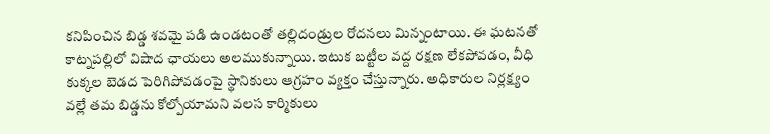కనిపించిన బిడ్డ శవమై పడి ఉండటంతో తల్లిదండ్రుల రోదనలు మిన్నంటాయి. ఈ ఘటనతో కాట్నపల్లిలో విషాద ఛాయలు అలముకున్నాయి. ఇటుక బట్టీల వద్ద రక్షణ లేకపోవడం, వీధి కుక్కల బెడద పెరిగిపోవడంపై స్థానికులు ఆగ్రహం వ్యక్తం చేస్తున్నారు. అధికారుల నిర్లక్ష్యం వల్లే తమ బిడ్డను కోల్పోయామని వలస కార్మికులు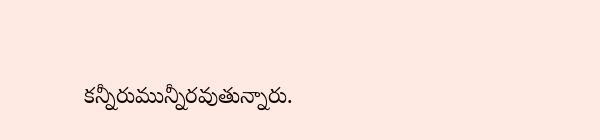కన్నీరుమున్నీరవుతున్నారు.